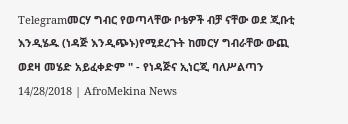Telegramመርሃ ግብር የወጣላቸው ቦቴዎች ብቻ ናቸው ወደ ጂቡቲ እንዲሄዱ (ነዳጅ እንዲጭኑ)የሚደረጉት ከመርሃ ግብራቸው ውጪ ወደዛ መሄድ አይፈቀድም " - የነዳጅና ኢነርጂ ባለሥልጣን 14/28/2018 | AfroMekina News